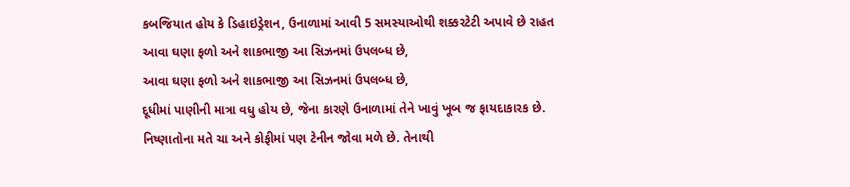કબજિયાત હોય કે ડિહાઇડ્રેશન, ઉનાળામાં આવી 5 સમસ્યાઓથી શક્કરટેટી અપાવે છે રાહત
આવા ઘણા ફળો અને શાકભાજી આ સિઝનમાં ઉપલબ્ધ છે,
આવા ઘણા ફળો અને શાકભાજી આ સિઝનમાં ઉપલબ્ધ છે,
દૂધીમાં પાણીની માત્રા વધુ હોય છે, જેના કારણે ઉનાળામાં તેને ખાવું ખૂબ જ ફાયદાકારક છે.
નિષ્ણાતોના મતે ચા અને કોફીમાં પણ ટેનીન જોવા મળે છે. તેનાથી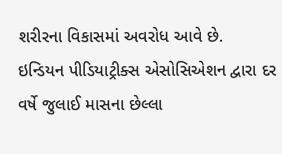શરીરના વિકાસમાં અવરોધ આવે છે.
ઇન્ડિયન પીડિયાટ્રીક્સ એસોસિએશન દ્વારા દર વર્ષે જુલાઈ માસના છેલ્લા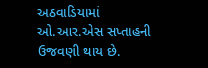અઠવાડિયામાં ઓ.આર.એસ સપ્તાહની ઉજવણી થાય છે.